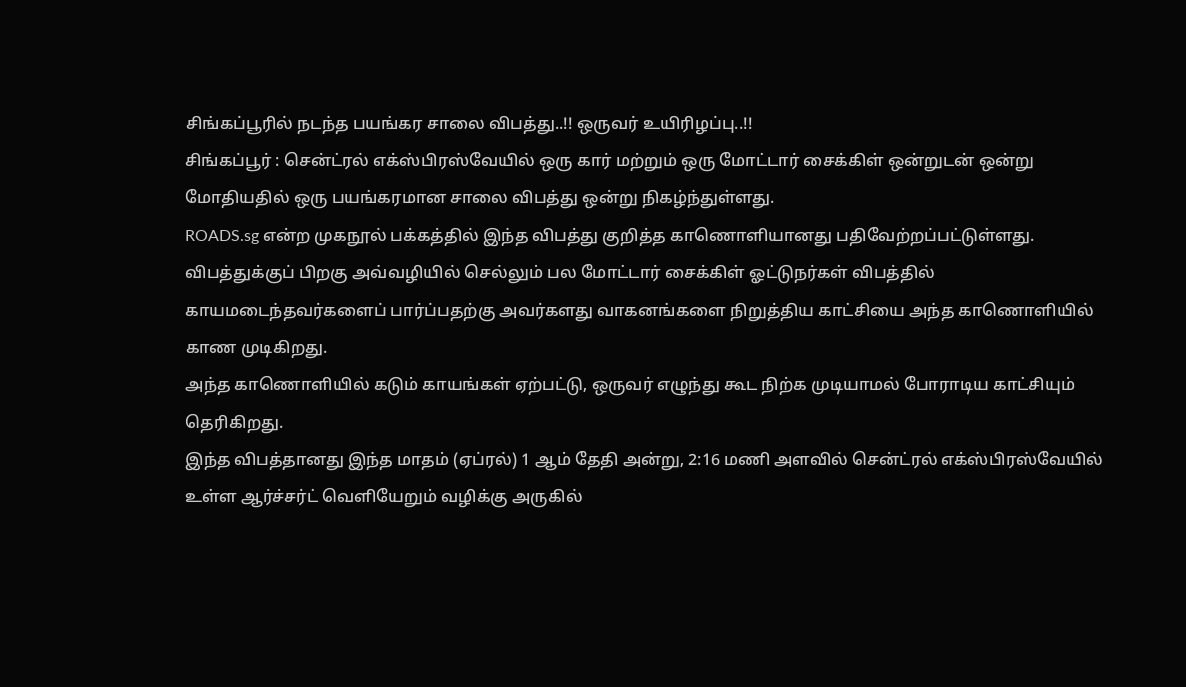சிங்கப்பூரில் நடந்த பயங்கர சாலை விபத்து..!! ஒருவர் உயிரிழப்பு..!!
சிங்கப்பூர் : சென்ட்ரல் எக்ஸ்பிரஸ்வேயில் ஒரு கார் மற்றும் ஒரு மோட்டார் சைக்கிள் ஒன்றுடன் ஒன்று மோதியதில் ஒரு பயங்கரமான சாலை விபத்து ஒன்று நிகழ்ந்துள்ளது.
ROADS.sg என்ற முகநூல் பக்கத்தில் இந்த விபத்து குறித்த காணொளியானது பதிவேற்றப்பட்டுள்ளது. விபத்துக்குப் பிறகு அவ்வழியில் செல்லும் பல மோட்டார் சைக்கிள் ஓட்டுநர்கள் விபத்தில் காயமடைந்தவர்களைப் பார்ப்பதற்கு அவர்களது வாகனங்களை நிறுத்திய காட்சியை அந்த காணொளியில் காண முடிகிறது.
அந்த காணொளியில் கடும் காயங்கள் ஏற்பட்டு, ஒருவர் எழுந்து கூட நிற்க முடியாமல் போராடிய காட்சியும் தெரிகிறது.
இந்த விபத்தானது இந்த மாதம் (ஏப்ரல்) 1 ஆம் தேதி அன்று, 2:16 மணி அளவில் சென்ட்ரல் எக்ஸ்பிரஸ்வேயில் உள்ள ஆர்ச்சர்ட் வெளியேறும் வழிக்கு அருகில்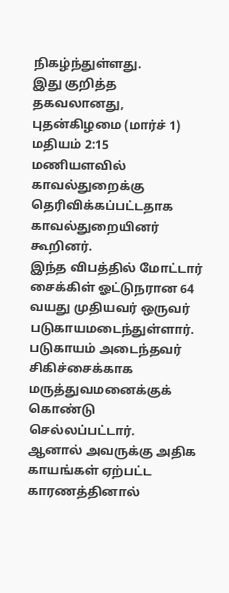நிகழ்ந்துள்ளது.
இது குறித்த தகவலானது, புதன்கிழமை (மார்ச் 1) மதியம் 2:15 மணியளவில் காவல்துறைக்கு தெரிவிக்கப்பட்டதாக காவல்துறையினர் கூறினர்.
இந்த விபத்தில் மோட்டார் சைக்கிள் ஓட்டுநரான 64 வயது முதியவர் ஒருவர் படுகாயமடைந்துள்ளார். படுகாயம் அடைந்தவர் சிகிச்சைக்காக மருத்துவமனைக்குக் கொண்டு செல்லப்பட்டார்.
ஆனால் அவருக்கு அதிக காயங்கள் ஏற்பட்ட காரணத்தினால்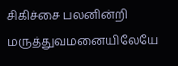சிகிச்சை பலனின்றி மருத்துவமனையிலேயே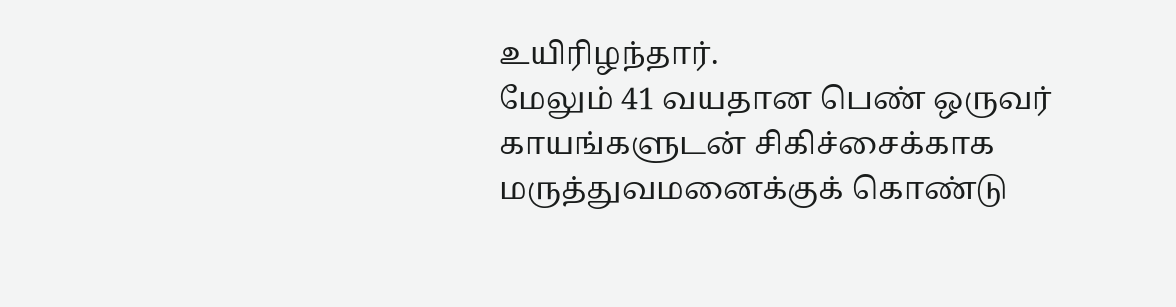உயிரிழந்தார்.
மேலும் 41 வயதான பெண் ஒருவர் காயங்களுடன் சிகிச்சைக்காக மருத்துவமனைக்குக் கொண்டு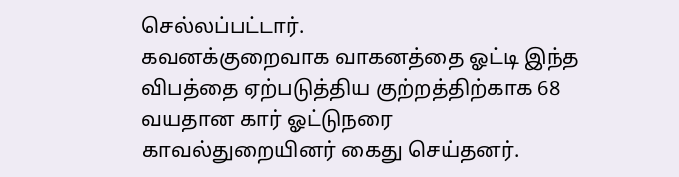செல்லப்பட்டார்.
கவனக்குறைவாக வாகனத்தை ஓட்டி இந்த விபத்தை ஏற்படுத்திய குற்றத்திற்காக 68 வயதான கார் ஓட்டுநரை காவல்துறையினர் கைது செய்தனர்.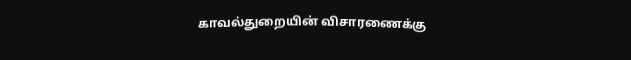காவல்துறையின் விசாரணைக்கு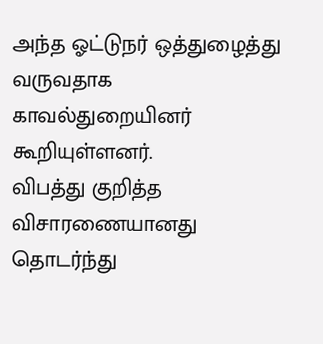அந்த ஓட்டுநர் ஒத்துழைத்து வருவதாக காவல்துறையினர் கூறியுள்ளனர்.
விபத்து குறித்த விசாரணையானது தொடர்ந்து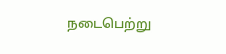நடைபெற்று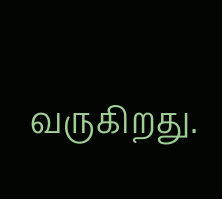வருகிறது.